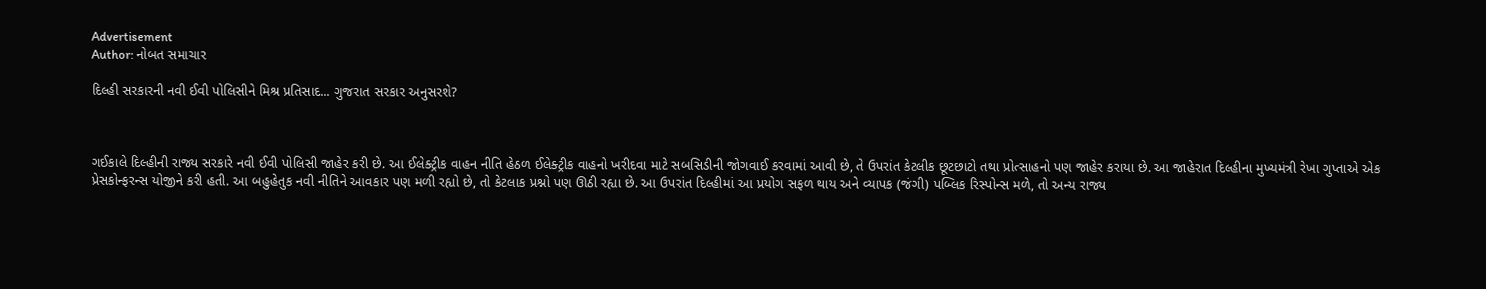Advertisement
Author: નોબત સમાચાર

દિલ્હી સરકારની નવી ઈવી પોલિસીને મિશ્ર પ્રતિસાદ... ગુજરાત સરકાર અનુસરશે?



ગઈકાલે દિલ્હીની રાજ્ય સરકારે નવી ઈવી પોલિસી જાહેર કરી છે. આ ઈલેક્ટ્રીક વાહન નીતિ હેઠળ ઈલેક્ટ્રીક વાહનો ખરીદવા માટે સબસિડીની જોગવાઈ કરવામાં આવી છે, તે ઉપરાંત કેટલીક છૂટછાટો તથા પ્રોત્સાહનો પણ જાહેર કરાયા છે. આ જાહેરાત દિલ્હીના મુખ્યમંત્રી રેખા ગુપ્તાએ એક પ્રેસકોન્ફરન્સ યોજીને કરી હતી. આ બહુહેતુક નવી નીતિને આવકાર પણ મળી રહ્યો છે, તો કેટલાક પ્રશ્નો પણ ઊઠી રહ્યા છે. આ ઉપરાંત દિલ્હીમાં આ પ્રયોગ સફળ થાય અને વ્યાપક (જંગી) પબ્લિક રિસ્પોન્સ મળે, તો અન્ય રાજ્ય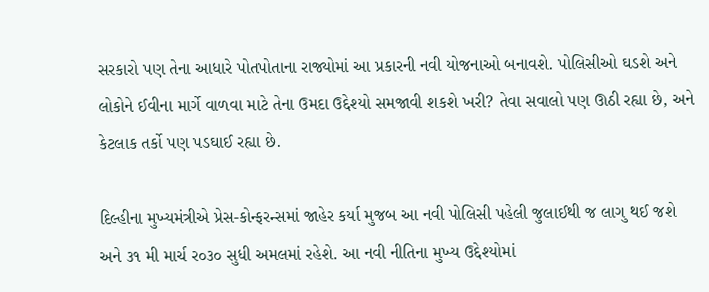સરકારો પણ તેના આધારે પોતપોતાના રાજ્યોમાં આ પ્રકારની નવી યોજનાઓ બનાવશે. પોલિસીઓ ઘડશે અને લોકોને ઈવીના માર્ગે વાળવા માટે તેના ઉમદા ઉદ્દેશ્યો સમજાવી શકશે ખરી? તેવા સવાલો પણ ઊઠી રહ્યા છે, અને કેટલાક તર્કો પણ પડઘાઈ રહ્યા છે.

દિલ્હીના મુખ્યમંત્રીએ પ્રેસ-કોન્ફરન્સમાં જાહેર કર્યા મુજબ આ નવી પોલિસી પહેલી જુલાઈથી જ લાગુ થઈ જશે અને ૩૧ મી માર્ચ ર૦૩૦ સુધી અમલમાં રહેશે. આ નવી નીતિના મુખ્ય ઉદ્દેશ્યોમાં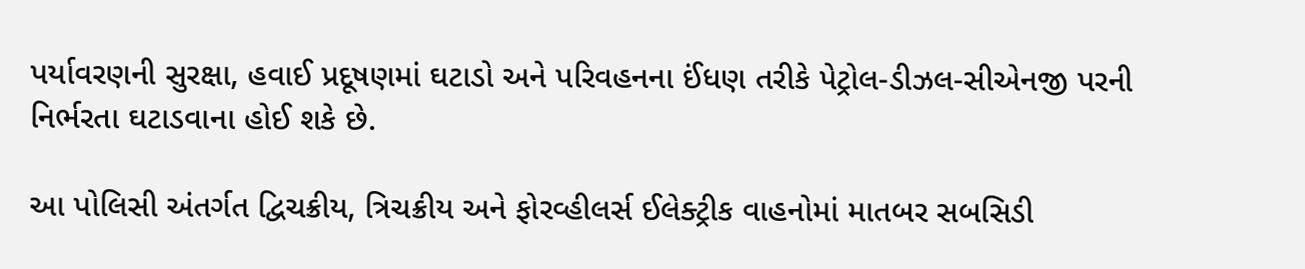પર્યાવરણની સુરક્ષા, હવાઈ પ્રદૂષણમાં ઘટાડો અને પરિવહનના ઈંધણ તરીકે પેટ્રોલ-ડીઝલ-સીએનજી પરની નિર્ભરતા ઘટાડવાના હોઈ શકે છે.

આ પોલિસી અંતર્ગત દ્વિચક્રીય, ત્રિચક્રીય અને ફોરવ્હીલર્સ ઈલેક્ટ્રીક વાહનોમાં માતબર સબસિડી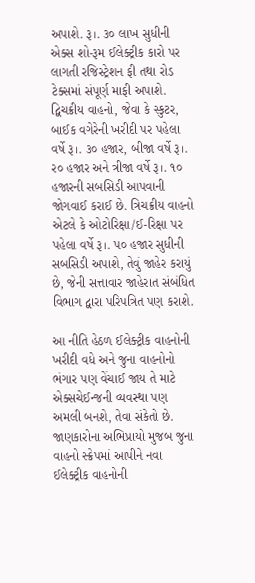અપાશે. રૂ।. ૩૦ લાખ સુધીની એક્સ શો-રૂમ ઈલેક્ટ્રીક કારો પર લાગતી રજિસ્ટ્રેશન ફી તથા રોડ ટેક્સમાં સંપૂર્ણ માફી અપાશે. દ્વિચક્રીય વાહનો, જેવા કે સ્કુટર, બાઈક વગેરેની ખરીદી પર પહેલા વર્ષે રૂ।. ૩૦ હજાર, બીજા વર્ષે રૂ।. ર૦ હજાર અને ત્રીજા વર્ષે રૂ।. ૧૦ હજારની સબસિડી આપવાની જોગવાઈ કરાઈ છે. ત્રિચક્રીય વાહનો એટલે કે ઓટોરિક્ષા/ઈ-રિક્ષા પર પહેલા વર્ષે રૂ।. પ૦ હજાર સુધીની સબસિડી અપાશે, તેવું જાહેર કરાયું છે, જેની સત્તાવાર જાહેરાત સંબંધિત વિભાગ દ્વારા પરિપત્રિત પણ કરાશે.

આ નીતિ હેઠળ ઈલેક્ટ્રીક વાહનોની ખરીદી વધે અને જુના વાહનોનો ભંગાર પણ વેંચાઈ જાય તે માટે એક્સચેઈન્જની વ્યવસ્થા પણ અમલી બનશે, તેવા સંકેતો છે. જાણકારોના અભિપ્રાયો મુજબ જુના વાહનો સ્ક્રેપમાં આપીને નવા ઈલેક્ટ્રીક વાહનોની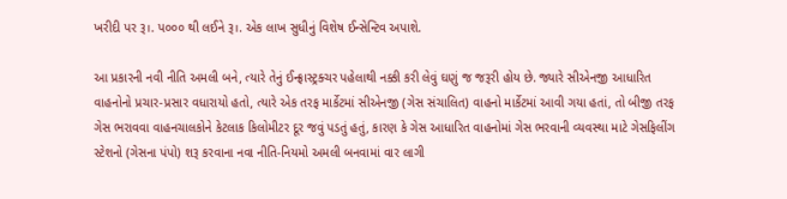ખરીદી પર રૂ।. પ૦૦૦ થી લઈને રૂ।. એક લાખ સુધીનું વિશેષ ઈન્સેન્ટિવ અપાશે.

આ પ્રકારની નવી નીતિ અમલી બને, ત્યારે તેનું ઈન્ફ્રાસ્ટ્રક્ચર પહેલાથી નક્કી કરી લેવું ઘણું જ જરૂરી હોય છે. જ્યારે સીએનજી આધારિત વાહનોનો પ્રચાર-પ્રસાર વધારાયો હતો, ત્યારે એક તરફ માર્કેટમાં સીએનજી (ગેસ સંચાલિત) વાહનો માર્કેટમાં આવી ગયા હતાં, તો બીજી તરફ ગેસ ભરાવવા વાહનચાલકોને કેટલાક કિલોમીટર દૂર જવું પડતું હતું, કારણ કે ગેસ આધારિત વાહનોમાં ગેસ ભરવાની વ્યવસ્થા માટે ગેસફિલીંગ સ્ટેશનો (ગેસના પંપો) શરૂ કરવાના નવા નીતિ-નિયમો અમલી બનવામાં વાર લાગી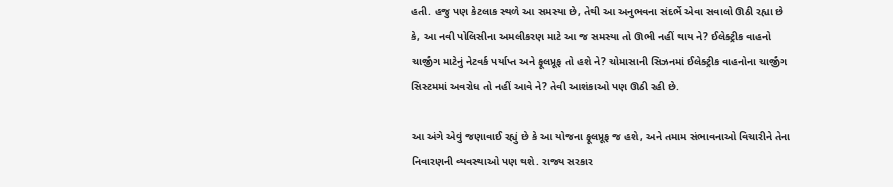હતી. હજુ પણ કેટલાક સ્થળે આ સમસ્યા છે, તેથી આ અનુભવના સંદર્ભે એવા સવાલો ઊઠી રહ્યા છે કે, આ નવી પોલિસીના અમલીકરણ માટે આ જ સમસ્યા તો ઊભી નહીં થાય ને? ઈલેક્ટ્રીક વાહનો ચાર્જીંગ માટેનું નેટવર્ક પર્યાપ્ત અને ફૂલપ્રૂફ તો હશે ને? ચોમાસાની સિઝનમાં ઈલેક્ટ્રીક વાહનોના ચાર્જીંગ સિસ્ટમમાં અવરોધ તો નહીં આવે ને? તેવી આશંકાઓ પણ ઊઠી રહી છે.

આ અંગે એવું જણાવાઈ રહ્યું છે કે આ યોજના ફૂલપ્રૂફ જ હશે, અને તમામ સંભાવનાઓ વિચારીને તેના નિવારણની વ્યવસ્થાઓ પણ થશે. રાજ્ય સરકાર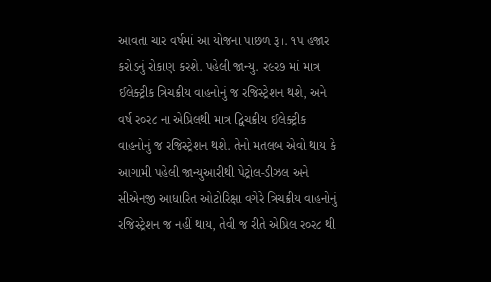આવતા ચાર વર્ષમાં આ યોજના પાછળ રૂ।. ૧પ હજાર કરોડનું રોકાણ કરશે. પહેલી જાન્યુ. ર૯ર૭ માં માત્ર ઈલેક્ટ્રીક ત્રિચક્રીય વાહનોનું જ રજિસ્ટ્રેશન થશે, અને વર્ષ ર૦ર૮ ના એપ્રિલથી માત્ર દ્વિચક્રીય ઈલેક્ટ્રીક વાહનોનું જ રજિસ્ટ્રેશન થશે. તેનો મતલબ એવો થાય કે આગામી પહેલી જાન્યુઆરીથી પેટ્રોલ-ડીઝલ અને સીએનજી આધારિત ઓટોરિક્ષા વગેરે ત્રિચક્રીય વાહનોનું રજિસ્ટ્રેશન જ નહીં થાય, તેવી જ રીતે એપ્રિલ ર૦ર૮ થી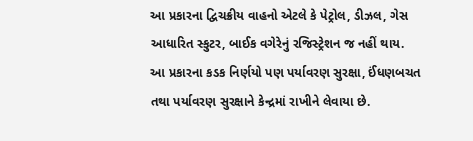આ પ્રકારના દ્વિચક્રીય વાહનો એટલે કે પેટ્રોલ, ડીઝલ, ગેસ આધારિત સ્કુટર, બાઈક વગેરેનું રજિસ્ટ્રેશન જ નહીં થાય. આ પ્રકારના કડક નિર્ણયો પણ પર્યાવરણ સુરક્ષા, ઈંધણબચત તથા પર્યાવરણ સુરક્ષાને કેન્દ્રમાં રાખીને લેવાયા છે.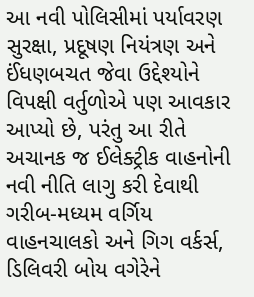આ નવી પોલિસીમાં પર્યાવરણ સુરક્ષા, પ્રદૂષણ નિયંત્રણ અને ઈંધણબચત જેવા ઉદ્દેશ્યોને વિપક્ષી વર્તુળોએ પણ આવકાર આપ્યો છે, પરંતુ આ રીતે અચાનક જ ઈલેક્ટ્રીક વાહનોની નવી નીતિ લાગુ કરી દેવાથી ગરીબ-મધ્યમ વર્ગિય વાહનચાલકો અને ગિગ વર્કર્સ, ડિલિવરી બોય વગેરેને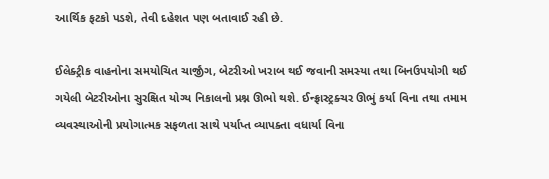આર્થિક ફટકો પડશે, તેવી દહેશત પણ બતાવાઈ રહી છે.

ઈલેક્ટ્રીક વાહનોના સમયોચિત ચાર્જીંગ, બેટરીઓ ખરાબ થઈ જવાની સમસ્યા તથા બિનઉપયોગી થઈ ગયેલી બેટરીઓના સુરક્ષિત યોગ્ય નિકાલનો પ્રશ્ન ઊભો થશે. ઈન્ફ્રાસ્ટ્રક્ચર ઊભું કર્યા વિના તથા તમામ વ્યવસ્થાઓની પ્રયોગાત્મક સફળતા સાથે પર્યાપ્ત વ્યાપક્તા વધાર્યા વિના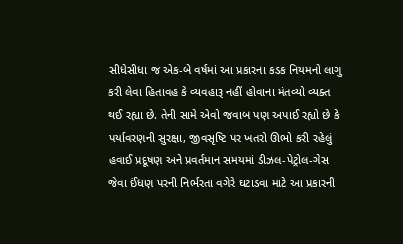સીધેસીધા જ એક-બે વર્ષમાં આ પ્રકારના કડક નિયમનો લાગુ કરી લેવા હિતાવહ કે વ્યવહારૂ નહીં હોવાના મંતવ્યો વ્યક્ત થઈ રહ્યા છે. તેની સામે એવો જવાબ પણ અપાઈ રહ્યો છે કે પર્યાવરણની સુરક્ષા, જીવસૃષ્ટિ પર ખતરો ઊભો કરી રહેલું હવાઈ પ્રદૂષણ અને પ્રવર્તમાન સમયમાં ડીઝલ-પેટ્રોલ-ગેસ જેવા ઈંધણ પરની નિર્ભરતા વગેરે ઘટાડવા માટે આ પ્રકારની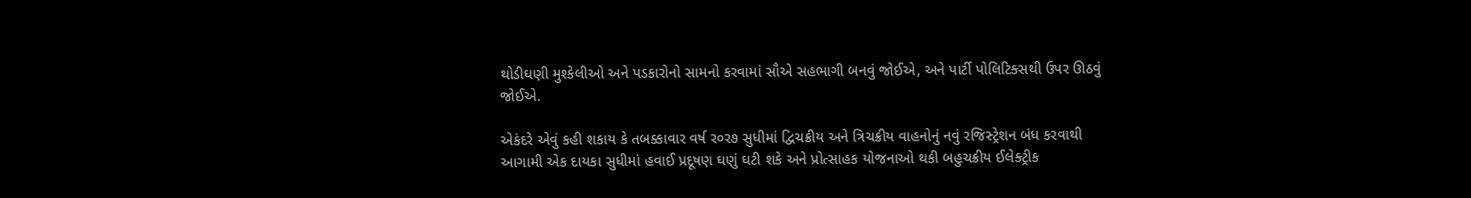થોડીઘણી મુશ્કેલીઓ અને પડકારોનો સામનો કરવામાં સૌએ સહભાગી બનવું જોઈએ, અને પાર્ટી પોલિટિક્સથી ઉપર ઊઠવું જોઈએ.

એકંદરે એવું કહી શકાય કે તબક્કાવાર વર્ષ ર૦ર૭ સુધીમાં દ્વિચક્રીય અને ત્રિચક્રીય વાહનોનું નવું રજિસ્ટ્રેશન બંધ કરવાથી આગામી એક દાયકા સુધીમાં હવાઈ પ્રદૂષણ ઘણું ઘટી શકે અને પ્રોત્સાહક યોજનાઓ થકી બહુચક્રીય ઈલેક્ટ્રીક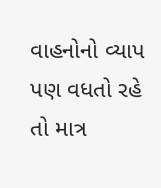વાહનોનો વ્યાપ પણ વધતો રહે તો માત્ર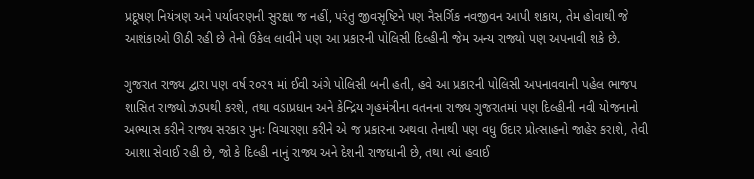પ્રદૂષણ નિયંત્રણ અને પર્યાવરણની સુરક્ષા જ નહીં, પરંતુ જીવસૃષ્ટિને પણ નૈસર્ગિક નવજીવન આપી શકાય, તેમ હોવાથી જે આશંકાઓ ઊઠી રહી છે તેનો ઉકેલ લાવીને પણ આ પ્રકારની પોલિસી દિલ્હીની જેમ અન્ય રાજ્યો પણ અપનાવી શકે છે.

ગુજરાત રાજ્ય દ્વારા પણ વર્ષ ર૦ર૧ માં ઈવી અંગે પોલિસી બની હતી, હવે આ પ્રકારની પોલિસી અપનાવવાની પહેલ ભાજપ શાસિત રાજ્યો ઝડપથી કરશે, તથા વડાપ્રધાન અને કેન્દ્રિય ગૃહમંત્રીના વતનના રાજ્ય ગુજરાતમાં પણ દિલ્હીની નવી યોજનાનો અભ્યાસ કરીને રાજ્ય સરકાર પુનઃ વિચારણા કરીને એ જ પ્રકારના અથવા તેનાથી પણ વધુ ઉદાર પ્રોત્સાહનો જાહેર કરાશે, તેવી આશા સેવાઈ રહી છે, જો કે દિલ્હી નાનું રાજ્ય અને દેશની રાજધાની છે, તથા ત્યાં હવાઈ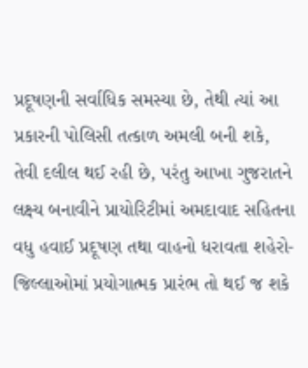પ્રદૂષણની સર્વાધિક સમસ્યા છે, તેથી ત્યાં આ પ્રકારની પોલિસી તત્કાળ અમલી બની શકે, તેવી દલીલ થઈ રહી છે, પરંતુ આખા ગુજરાતને લક્ષ્ય બનાવીને પ્રાયોરિટીમાં અમદાવાદ સહિતના વધુ હવાઈ પ્રદૂષણ તથા વાહનો ધરાવતા શહેરો-જિલ્લાઓમાં પ્રયોગાત્મક પ્રારંભ તો થઈ જ શકે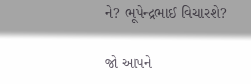ને? ભૂપેન્દ્રભાઈ વિચારશે?

જો આપને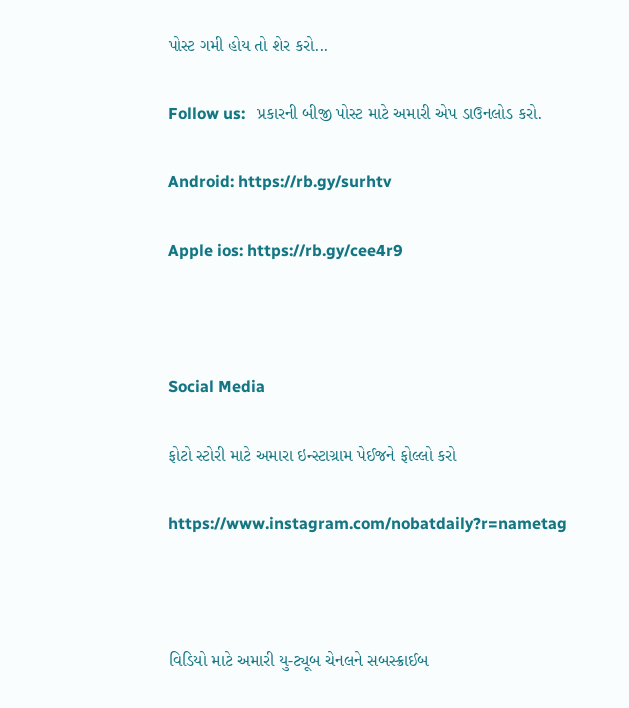પોસ્ટ ગમી હોય તો શેર કરો...

Follow us:   પ્રકારની બીજી પોસ્ટ માટે અમારી એપ ડાઉનલોડ કરો.

Android: https://rb.gy/surhtv

Apple ios: https://rb.gy/cee4r9



Social Media

ફોટો સ્ટોરી માટે અમારા ઇન્સ્ટાગ્રામ પેઈજને ફોલ્લો કરો

https://www.instagram.com/nobatdaily?r=nametag



વિડિયો માટે અમારી યુ-ટ્યૂબ ચેનલને સબસ્ક્રાઈબ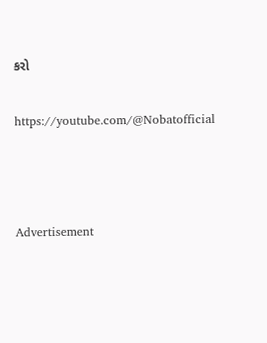કરો

https://youtube.com/@Nobatofficial



Advertisement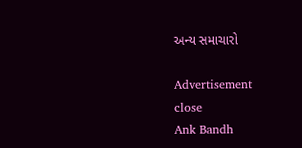અન્ય સમાચારો

Advertisement
close
Ank Bandh